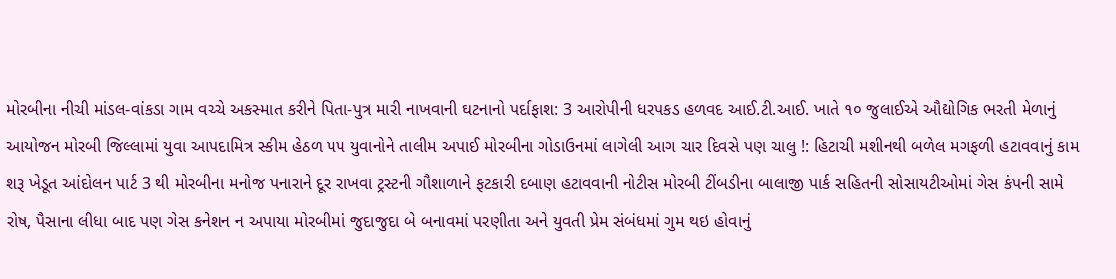મોરબીના નીચી માંડલ-વાંકડા ગામ વચ્ચે અકસ્માત કરીને પિતા-પુત્ર મારી નાખવાની ઘટનાનો પર્દાફાશ: 3 આરોપીની ધરપકડ હળવદ આઈ.ટી.આઈ. ખાતે ૧૦ જુલાઈએ ઔદ્યોગિક ભરતી મેળાનું આયોજન મોરબી જિલ્લામાં યુવા આપદામિત્ર સ્કીમ હેઠળ ૫૫ યુવાનોને તાલીમ અપાઈ મોરબીના ગોડાઉનમાં લાગેલી આગ ચાર દિવસે પણ ચાલુ !: હિટાચી મશીનથી બળેલ મગફળી હટાવવાનું કામ શરૂ ખેડૂત આંદોલન પાર્ટ 3 થી મોરબીના મનોજ પનારાને દૂર રાખવા ટ્રસ્ટની ગૌશાળાને ફટકારી દબાણ હટાવવાની નોટીસ મોરબી ટીંબડીના બાલાજી પાર્ક સહિતની સોસાયટીઓમાં ગેસ કંપની સામે રોષ, પૈસાના લીધા બાદ પણ ગેસ કનેશન ન અપાયા મોરબીમાં જુદાજુદા બે બનાવમાં પરણીતા અને યુવતી પ્રેમ સંબંધમાં ગુમ થઇ હોવાનું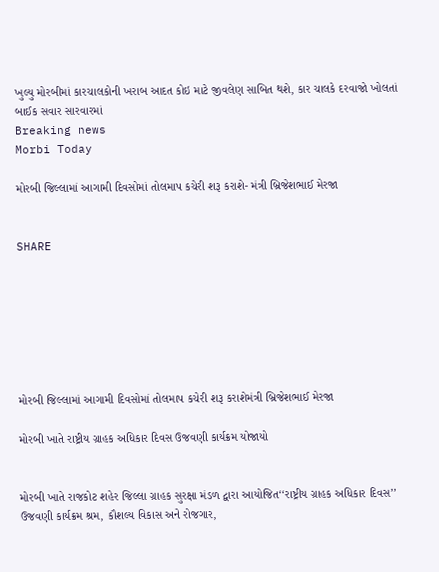ખુલ્યુ મોરબીમાં કારચાલકોની ખરાબ આદત કોઇ માટે જીવલેણ સાબિત થશે, કાર ચાલકે દરવાજો ખોલતાં બાઈક સવાર સારવારમાં
Breaking news
Morbi Today

મોરબી જિલ્લામાં આગામી દિવસોમાં તોલમાપ કચેરી શરૂ કરાશે- મંત્રી બ્રિજેશભાઈ મેરજા


SHARE







મોરબી જિલ્લામાં આગામી દિવસોમાં તોલમાપ કચેરી શરૂ કરાશેમંત્રી બ્રિજેશભાઈ મેરજા

મોરબી ખાતે રાષ્ટ્રીય ગ્રાહક અધિકાર દિવસ ઉજવણી કાર્યક્રમ યોજાયો


મોરબી ખાતે રાજકોટ શહેર જિલ્લા ગ્રાહક સુરક્ષા મંડળ દ્વારા આયોજિત‘‘રાષ્ટ્રીય ગ્રાહક અધિકાર દિવસ’’ ઉજવણી કાર્યક્રમ શ્રમ, કૌશલ્ય વિકાસ અને રોજગાર,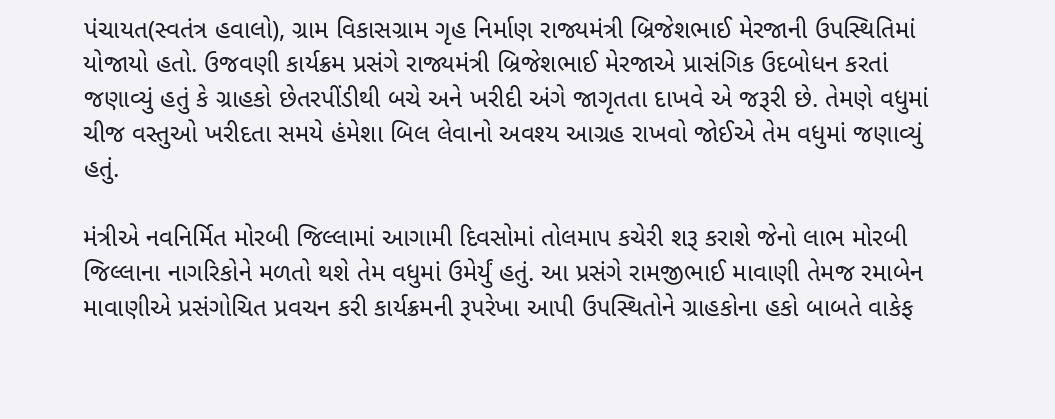પંચાયત(સ્વતંત્ર હવાલો), ગ્રામ વિકાસગ્રામ ગૃહ નિર્માણ રાજ્યમંત્રી બ્રિજેશભાઈ મેરજાની ઉપસ્થિતિમાં યોજાયો હતો. ઉજવણી કાર્યક્રમ પ્રસંગે રાજ્યમંત્રી બ્રિજેશભાઈ મેરજાએ પ્રાસંગિક ઉદબોધન કરતાં જણાવ્યું હતું કે ગ્રાહકો છેતરપીંડીથી બચે અને ખરીદી અંગે જાગૃતતા દાખવે એ જરૂરી છે. તેમણે વધુમાં ચીજ વસ્તુઓ ખરીદતા સમયે હંમેશા બિલ લેવાનો અવશ્ય આગ્રહ રાખવો જોઈએ તેમ વધુમાં જણાવ્યું હતું.

મંત્રીએ નવનિર્મિત મોરબી જિલ્લામાં આગામી દિવસોમાં તોલમાપ કચેરી શરૂ કરાશે જેનો લાભ મોરબી જિલ્લાના નાગરિકોને મળતો થશે તેમ વધુમાં ઉમેર્યું હતું. આ પ્રસંગે રામજીભાઈ માવાણી તેમજ રમાબેન માવાણીએ પ્રસંગોચિત પ્રવચન કરી કાર્યક્રમની રૂપરેખા આપી ઉપસ્થિતોને ગ્રાહકોના હકો બાબતે વાકેફ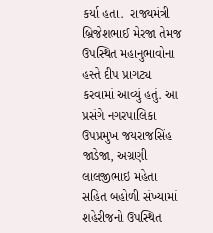કર્યા હતા.  રાજ્યમંત્રી બ્રિજેશભાઈ મેરજા તેમજ ઉપસ્થિત મહાનુભાવોના હસ્તે દીપ પ્રાગટ્ય કરવામાં આવ્યું હતું. આ પ્રસંગે નગરપાલિકા ઉપપ્રમુખ જયરાજસિંહ જાડેજા, અગ્રણી લાલજીભાઇ મહેતા સહિત બહોળી સંખ્યામાં શહેરીજનો ઉપસ્થિત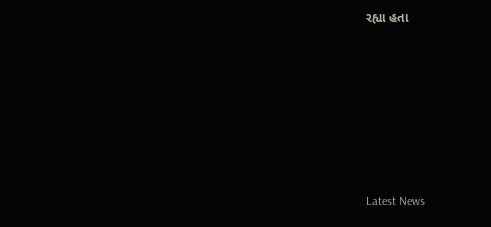રહ્યા હતા








Latest News